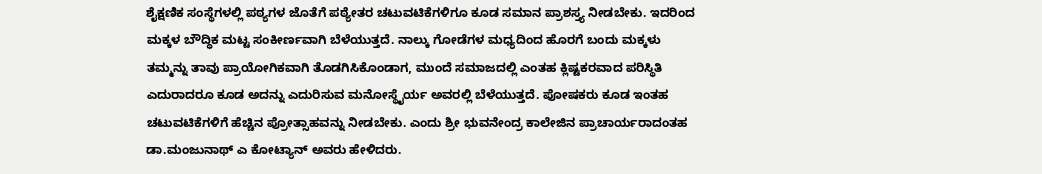ಶೈಕ್ಷಣಿಕ ಸಂಸ್ಥೆಗಳಲ್ಲಿ ಪಠ್ಯಗಳ ಜೊತೆಗೆ ಪಠ್ಯೇತರ ಚಟುವಟಿಕೆಗಳಿಗೂ ಕೂಡ ಸಮಾನ ಪ್ರಾಶಸ್ತ್ಯ ನೀಡಬೇಕು. ಇದರಿಂದ ಮಕ್ಕಳ ಬೌದ್ಧಿಕ ಮಟ್ಟ ಸಂಕೀರ್ಣವಾಗಿ ಬೆಳೆಯುತ್ತದೆ. ನಾಲ್ಕು ಗೋಡೆಗಳ ಮಧ್ಯದಿಂದ ಹೊರಗೆ ಬಂದು ಮಕ್ಕಳು ತಮ್ಮನ್ನು ತಾವು ಪ್ರಾಯೋಗಿಕವಾಗಿ ತೊಡಗಿಸಿಕೊಂಡಾಗ, ಮುಂದೆ ಸಮಾಜದಲ್ಲಿ ಎಂತಹ ಕ್ಲಿಷ್ಟಕರವಾದ ಪರಿಸ್ಥಿತಿ ಎದುರಾದರೂ ಕೂಡ ಅದನ್ನು ಎದುರಿಸುವ ಮನೋಸ್ಥೈರ್ಯ ಅವರಲ್ಲಿ ಬೆಳೆಯುತ್ತದೆ. ಪೋಷಕರು ಕೂಡ ಇಂತಹ ಚಟುವಟಿಕೆಗಳಿಗೆ ಹೆಚ್ಚಿನ ಪ್ರೋತ್ಸಾಹವನ್ನು ನೀಡಬೇಕು. ಎಂದು ಶ್ರೀ ಭುವನೇಂದ್ರ ಕಾಲೇಜಿನ ಪ್ರಾಚಾರ್ಯರಾದಂತಹ ಡಾ.ಮಂಜುನಾಥ್ ಎ ಕೋಟ್ಯಾನ್ ಅವರು ಹೇಳಿದರು.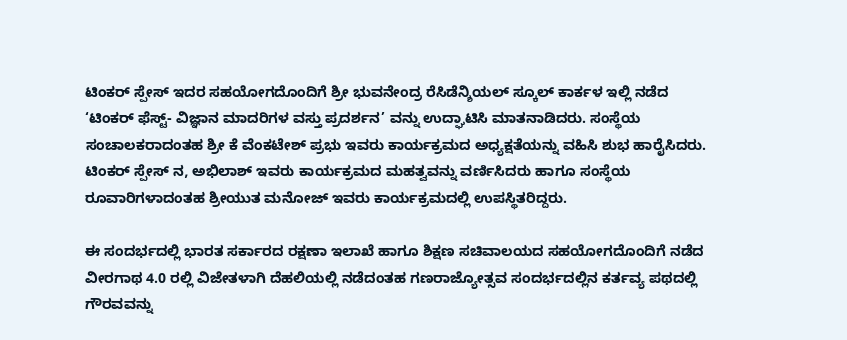ಟಿಂಕರ್ ಸ್ಪೇಸ್ ಇದರ ಸಹಯೋಗದೊಂದಿಗೆ ಶ್ರೀ ಭುವನೇಂದ್ರ ರೆಸಿಡೆನ್ಶಿಯಲ್ ಸ್ಕೂಲ್ ಕಾರ್ಕಳ ಇಲ್ಲಿ ನಡೆದ ‘ಟಿಂಕರ್ ಫೆಸ್ಟ್- ವಿಜ್ಞಾನ ಮಾದರಿಗಳ ವಸ್ತು ಪ್ರದರ್ಶನ’ ವನ್ನು ಉದ್ಘಾಟಿಸಿ ಮಾತನಾಡಿದರು. ಸಂಸ್ಥೆಯ ಸಂಚಾಲಕರಾದಂತಹ ಶ್ರೀ ಕೆ ವೆಂಕಟೇಶ್ ಪ್ರಭು ಇವರು ಕಾರ್ಯಕ್ರಮದ ಅಧ್ಯಕ್ಷತೆಯನ್ನು ವಹಿಸಿ ಶುಭ ಹಾರೈಸಿದರು. ಟಿಂಕರ್ ಸ್ಪೇಸ್ ನ, ಅಭಿಲಾಶ್ ಇವರು ಕಾರ್ಯಕ್ರಮದ ಮಹತ್ವವನ್ನು ವರ್ಣಿಸಿದರು ಹಾಗೂ ಸಂಸ್ಥೆಯ ರೂವಾರಿಗಳಾದಂತಹ ಶ್ರೀಯುತ ಮನೋಜ್ ಇವರು ಕಾರ್ಯಕ್ರಮದಲ್ಲಿ ಉಪಸ್ಥಿತರಿದ್ದರು.

ಈ ಸಂದರ್ಭದಲ್ಲಿ ಭಾರತ ಸರ್ಕಾರದ ರಕ್ಷಣಾ ಇಲಾಖೆ ಹಾಗೂ ಶಿಕ್ಷಣ ಸಚಿವಾಲಯದ ಸಹಯೋಗದೊಂದಿಗೆ ನಡೆದ ವೀರಗಾಥ 4.0 ರಲ್ಲಿ ವಿಜೇತಳಾಗಿ ದೆಹಲಿಯಲ್ಲಿ ನಡೆದಂತಹ ಗಣರಾಜ್ಯೋತ್ಸವ ಸಂದರ್ಭದಲ್ಲಿನ ಕರ್ತವ್ಯ ಪಥದಲ್ಲಿ ಗೌರವವನ್ನು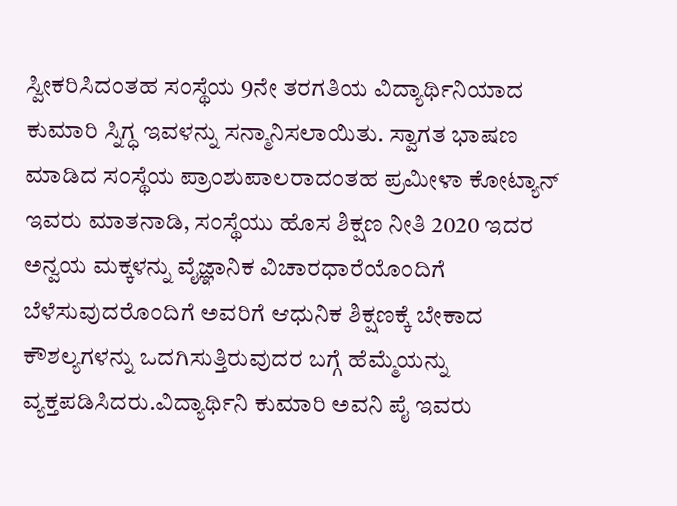ಸ್ವೀಕರಿಸಿದಂತಹ ಸಂಸ್ಥೆಯ 9ನೇ ತರಗತಿಯ ವಿದ್ಯಾರ್ಥಿನಿಯಾದ ಕುಮಾರಿ ಸ್ನಿಗ್ಧ ಇವಳನ್ನು ಸನ್ಮಾನಿಸಲಾಯಿತು. ಸ್ವಾಗತ ಭಾಷಣ ಮಾಡಿದ ಸಂಸ್ಥೆಯ ಪ್ರಾಂಶುಪಾಲರಾದಂತಹ ಪ್ರಮೀಳಾ ಕೋಟ್ಯಾನ್ ಇವರು ಮಾತನಾಡಿ, ಸಂಸ್ಥೆಯು ಹೊಸ ಶಿಕ್ಷಣ ನೀತಿ 2020 ಇದರ ಅನ್ವಯ ಮಕ್ಕಳನ್ನು ವೈಜ್ಞಾನಿಕ ವಿಚಾರಧಾರೆಯೊಂದಿಗೆ ಬೆಳೆಸುವುದರೊಂದಿಗೆ ಅವರಿಗೆ ಆಧುನಿಕ ಶಿಕ್ಷಣಕ್ಕೆ ಬೇಕಾದ ಕೌಶಲ್ಯಗಳನ್ನು ಒದಗಿಸುತ್ತಿರುವುದರ ಬಗ್ಗೆ ಹೆಮ್ಮೆಯನ್ನು ವ್ಯಕ್ತಪಡಿಸಿದರು.ವಿದ್ಯಾರ್ಥಿನಿ ಕುಮಾರಿ ಅವನಿ ಪೈ ಇವರು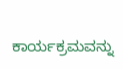ಕಾರ್ಯಕ್ರಮವನ್ನು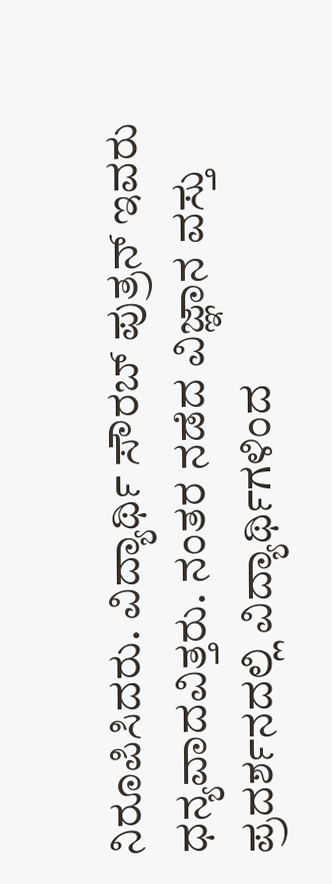ನಿರೂಪಿಸಿದರು. ವಿದ್ಯಾರ್ಥಿ ಸೌರಬ್ ಪುತ್ರನ್ ಇವರು ಧನ್ಯವಾದವಿತ್ತರು. ನಂತರ ನಡೆದ ವಿಜ್ಞಾನ ವಸ್ತು ಪ್ರದರ್ಶನದಲ್ಲಿ ವಿದ್ಯಾರ್ಥಿಗಳಿಂದ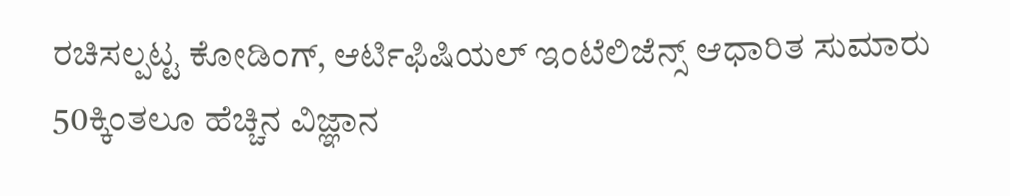ರಚಿಸಲ್ಪಟ್ಟ ಕೋಡಿಂಗ್, ಆರ್ಟಿಫಿಷಿಯಲ್ ಇಂಟೆಲಿಜೆನ್ಸ್ ಆಧಾರಿತ ಸುಮಾರು 50ಕ್ಕಿಂತಲೂ ಹೆಚ್ಚಿನ ವಿಜ್ಞಾನ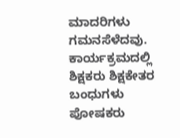ಮಾದರಿಗಳು ಗಮನಸೆಳೆದವು. ಕಾರ್ಯಕ್ರಮದಲ್ಲಿ ಶಿಕ್ಷಕರು ಶಿಕ್ಷಕೇತರ ಬಂಧುಗಳು ಪೋಷಕರು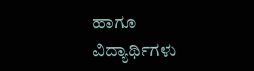ಹಾಗೂ ವಿದ್ಯಾರ್ಥಿಗಳು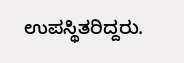ಉಪಸ್ಥಿತರಿದ್ದರು.